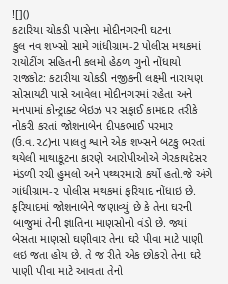![]()
કટારિયા ચોકડી પાસેના મોદીનગરની ઘટના
કુલ નવ શખ્સો સામે ગાંધીગ્રામ-2 પોલીસ મથકમાં રાયોટીંગ સહિતની કલમો હેઠળ ગુનો નોંધાયો
રાજકોટ: કટારીયા ચોકડી નજીકની લક્ષ્મી નારાયણ સોસાયટી પાસે આવેલા મોદીનગરમાં રહેતા અને મનપામાં કોન્ટ્રાક્ટ બેઇઝ પર સફાઈ કામદાર તરીકે નોકરી કરતાં જોશનાબેન દીપકભાઈ પરમાર (ઉ.વ.૨૮)ના પાલતુ શ્વાને એક શખ્સને બટકુ ભરતાં થયેલી માથાકૂટના કારણે આરોપીઓએ ગેરકાયદેસર મંડળી રચી હુમલો અને પથ્થરમારો કર્યો હતો.જે અંગે ગાંધીગ્રામ-૨ પોલીસ મથકમાં ફરિયાદ નોંધાઇ છે.
ફરિયાદમાં જોશનાબેને જણાવ્યું છે કે તેના ઘરની બાજુમાં તેની જ્ઞાતિના માણસોનો વંડો છે. જ્યાં બેસતા માણસો ઘણીવાર તેના ઘરે પીવા માટે પાણી લઇ જતા હોય છે. તે જ રીતે એક છોકરો તેના ઘરે પાણી પીવા માટે આવતા તેનો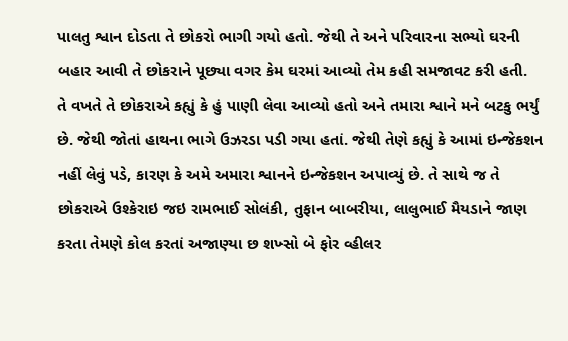પાલતુ શ્વાન દોડતા તે છોકરો ભાગી ગયો હતો. જેથી તે અને પરિવારના સભ્યો ઘરની બહાર આવી તે છોકરાને પૂછ્યા વગર કેમ ઘરમાં આવ્યો તેમ કહી સમજાવટ કરી હતી.
તે વખતે તે છોકરાએ કહ્યું કે હું પાણી લેવા આવ્યો હતો અને તમારા શ્વાને મને બટકુ ભર્યું છે. જેથી જોતાં હાથના ભાગે ઉઝરડા પડી ગયા હતાં. જેથી તેણે કહ્યું કે આમાં ઇન્જેકશન નહીં લેવું પડે, કારણ કે અમે અમારા શ્વાનને ઇન્જેકશન અપાવ્યું છે. તે સાથે જ તે છોકરાએ ઉશ્કેરાઇ જઇ રામભાઈ સોલંકી, તુફાન બાબરીયા, લાલુભાઈ મૈયડાને જાણ કરતા તેમણે કોલ કરતાં અજાણ્યા છ શખ્સો બે ફોર વ્હીલર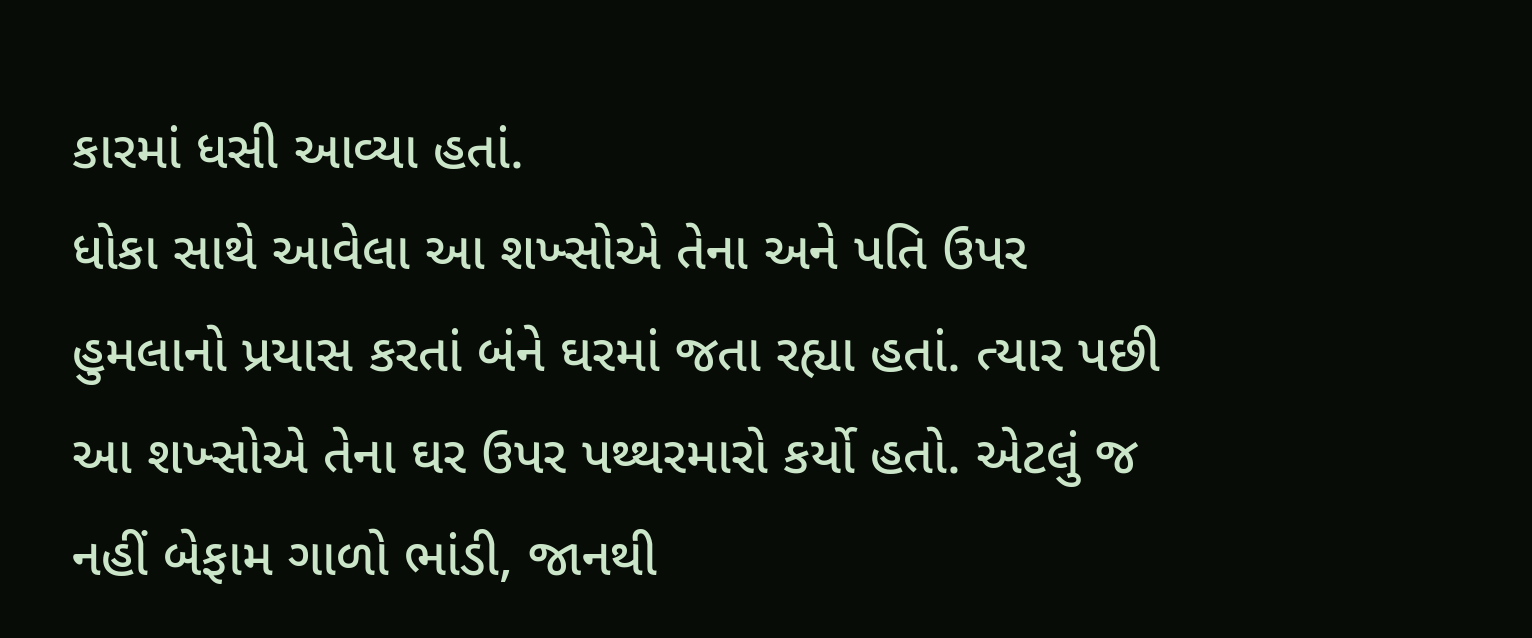કારમાં ધસી આવ્યા હતાં.
ધોકા સાથે આવેલા આ શખ્સોએ તેના અને પતિ ઉપર હુમલાનો પ્રયાસ કરતાં બંને ઘરમાં જતા રહ્યા હતાં. ત્યાર પછી આ શખ્સોએ તેના ઘર ઉપર પથ્થરમારો કર્યો હતો. એટલું જ નહીં બેફામ ગાળો ભાંડી, જાનથી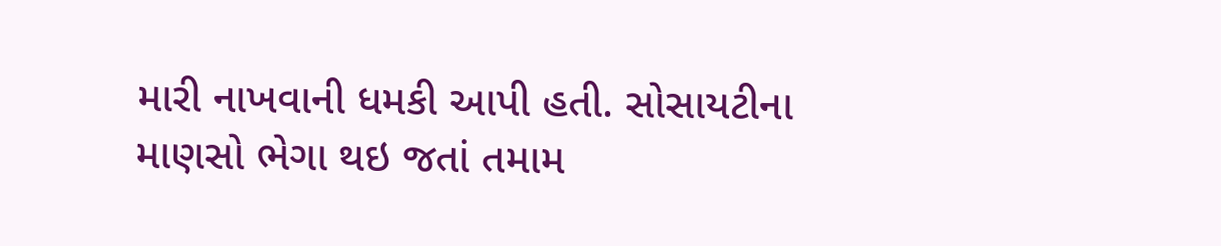મારી નાખવાની ધમકી આપી હતી. સોસાયટીના માણસો ભેગા થઇ જતાં તમામ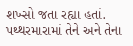શખ્સો જતા રહ્યા હતાં. પથ્થરમારામાં તેને અને તેના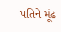પતિને મૂંઢ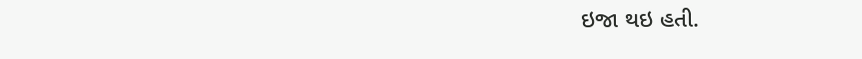ઇજા થઇ હતી.